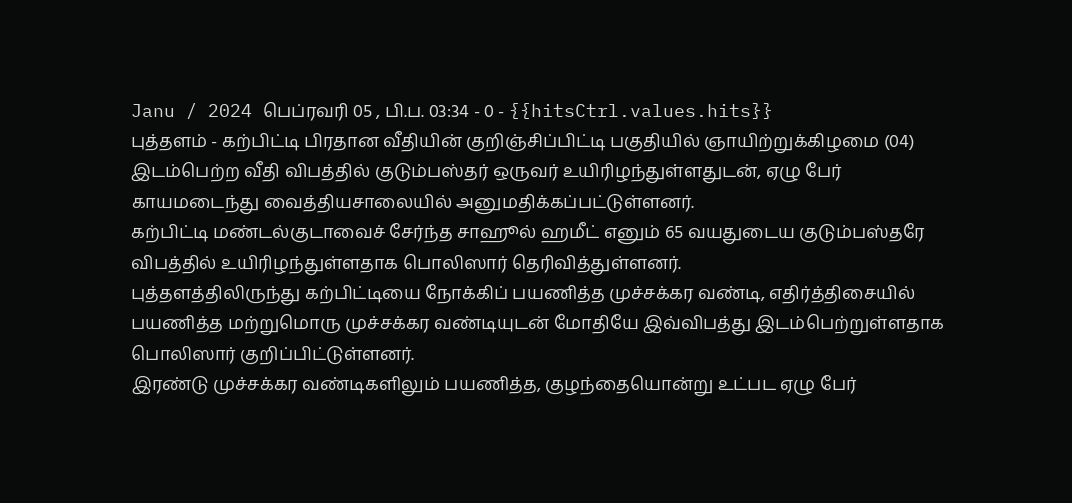Janu / 2024 பெப்ரவரி 05 , பி.ப. 03:34 - 0 - {{hitsCtrl.values.hits}}
புத்தளம் - கற்பிட்டி பிரதான வீதியின் குறிஞ்சிப்பிட்டி பகுதியில் ஞாயிற்றுக்கிழமை (04) இடம்பெற்ற வீதி விபத்தில் குடும்பஸ்தர் ஒருவர் உயிரிழந்துள்ளதுடன், ஏழு பேர் காயமடைந்து வைத்தியசாலையில் அனுமதிக்கப்பட்டுள்ளனர்.
கற்பிட்டி மண்டல்குடாவைச் சேர்ந்த சாஹூல் ஹமீட் எனும் 65 வயதுடைய குடும்பஸ்தரே விபத்தில் உயிரிழந்துள்ளதாக பொலிஸார் தெரிவித்துள்ளனர்.
புத்தளத்திலிருந்து கற்பிட்டியை நோக்கிப் பயணித்த முச்சக்கர வண்டி, எதிர்த்திசையில் பயணித்த மற்றுமொரு முச்சக்கர வண்டியுடன் மோதியே இவ்விபத்து இடம்பெற்றுள்ளதாக பொலிஸார் குறிப்பிட்டுள்ளனர்.
இரண்டு முச்சக்கர வண்டிகளிலும் பயணித்த, குழந்தையொன்று உட்பட ஏழு பேர்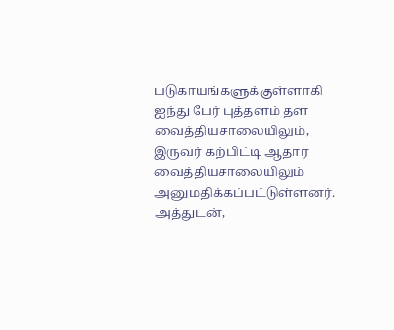படுகாயங்களுக்குள்ளாகி ஐந்து பேர் புத்தளம் தள வைத்தியசாலையிலும், இருவர் கற்பிட்டி ஆதார வைத்தியசாலையிலும் அனுமதிக்கப்பட்டுள்ளனர்.
அத்துடன்,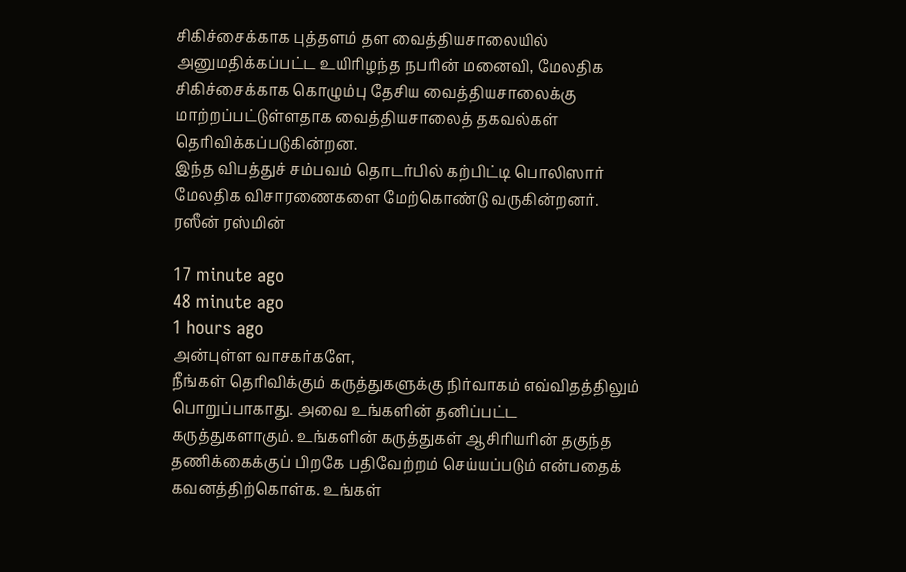சிகிச்சைக்காக புத்தளம் தள வைத்தியசாலையில் அனுமதிக்கப்பட்ட உயிரிழந்த நபரின் மனைவி, மேலதிக சிகிச்சைக்காக கொழும்பு தேசிய வைத்தியசாலைக்கு மாற்றப்பட்டுள்ளதாக வைத்தியசாலைத் தகவல்கள் தெரிவிக்கப்படுகின்றன.
இந்த விபத்துச் சம்பவம் தொடர்பில் கற்பிட்டி பொலிஸார் மேலதிக விசாரணைகளை மேற்கொண்டு வருகின்றனர்.
ரஸீன் ரஸ்மின்

17 minute ago
48 minute ago
1 hours ago
அன்புள்ள வாசகர்களே,
நீங்கள் தெரிவிக்கும் கருத்துகளுக்கு நிர்வாகம் எவ்விதத்திலும் பொறுப்பாகாது. அவை உங்களின் தனிப்பட்ட கருத்துகளாகும். உங்களின் கருத்துகள் ஆசிரியரின் தகுந்த தணிக்கைக்குப் பிறகே பதிவேற்றம் செய்யப்படும் என்பதைக் கவனத்திற்கொள்க. உங்கள்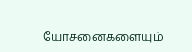யோசனைகளையும்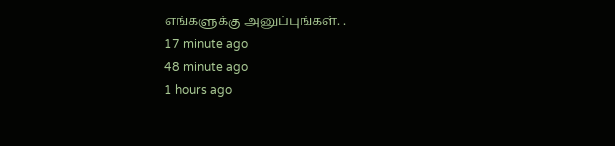எங்களுக்கு அனுப்புங்கள். .
17 minute ago
48 minute ago
1 hours ago